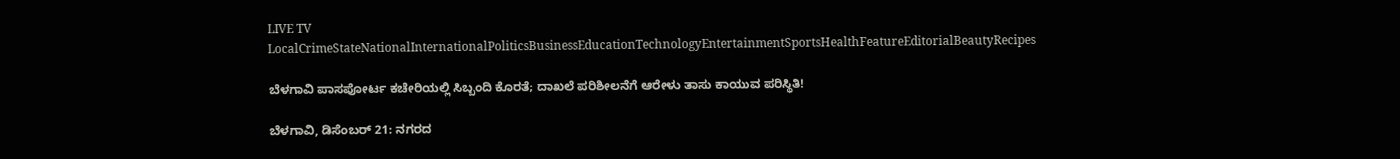LIVE TV LocalCrimeStateNationalInternationalPoliticsBusinessEducationTechnologyEntertainmentSportsHealthFeatureEditorialBeautyRecipes

ಬೆಳಗಾವಿ ಪಾಸಪೋರ್ಟ ಕಚೇರಿಯಲ್ಲಿ ಸಿಬ್ಬಂದಿ ಕೊರತೆ; ದಾಖಲೆ ಪರಿಶೀಲನೆಗೆ ಆರೇಳು ತಾಸು ಕಾಯುವ ಪರಿಸ್ಥಿತಿ!

ಬೆಳಗಾವಿ, ಡಿಸೆಂಬರ್ 21: ನಗರದ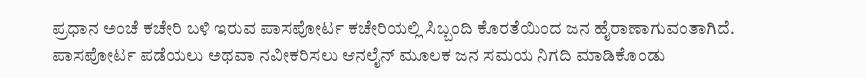ಪ್ರಧಾನ ಅಂಚೆ ಕಚೇರಿ ಬಳಿ ಇರುವ ಪಾಸಪೋರ್ಟ ಕಚೇರಿಯಲ್ಲಿ ಸಿಬ್ಬಂದಿ ಕೊರತೆಯಿಂದ ಜನ ಹೈರಾಣಾಗುವಂತಾಗಿದೆ. ಪಾಸಪೋರ್ಟ ಪಡೆಯಲು ಅಥವಾ ನವೀಕರಿಸಲು ಆನಲೈನ್ ಮೂಲಕ ಜನ ಸಮಯ‌ ನಿಗದಿ ಮಾಡಿಕೊಂಡು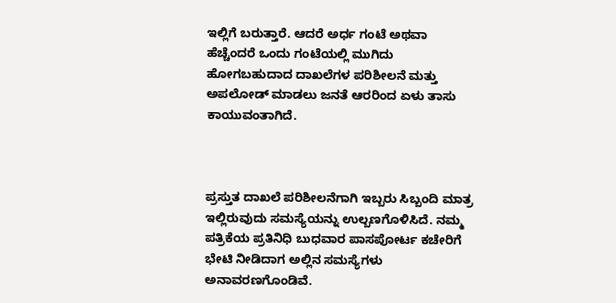ಇಲ್ಲಿಗೆ ಬರುತ್ತಾರೆ. ಆದರೆ ಅರ್ಧ ಗಂಟೆ ಅಥವಾ ಹೆಚ್ಚೆಂದರೆ ಒಂದು ಗಂಟೆಯಲ್ಲಿ ಮುಗಿದು ಹೋಗಬಹುದಾದ ದಾಖಲೆಗಳ ಪರಿಶೀಲನೆ ಮತ್ತು ಅಪಲೋಡ್‌ ಮಾಡಲು ಜನತೆ ಆರರಿಂದ ಏಳು ತಾಸು ಕಾಯುವಂತಾಗಿದೆ.



ಪ್ರಸ್ತುತ ದಾಖಲೆ ಪರಿಶೀಲನೆಗಾಗಿ ಇಬ್ಬರು ಸಿಬ್ಬಂದಿ ಮಾತ್ರ ಇಲ್ಲಿರುವುದು ಸಮಸ್ಯೆಯನ್ನು ಉಲ್ಬಣಗೊಳಿಸಿದೆ. ನಮ್ಮ ಪತ್ರಿಕೆಯ ಪ್ರತಿನಿಧಿ ಬುಧವಾರ ಪಾಸಪೋರ್ಟ ಕಚೇರಿಗೆ ಭೇಟಿ ನೀಡಿದಾಗ ಅಲ್ಲಿನ ಸಮಸ್ಯೆಗಳು ಅನಾವರಣಗೊಂಡಿವೆ.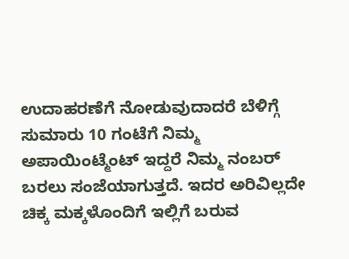ಉದಾಹರಣೆಗೆ ನೋಡುವುದಾದರೆ ಬೆಳಿಗ್ಗೆ ಸುಮಾರು 10 ಗಂಟೆಗೆ ನಿಮ್ಮ ಅಪಾಯಿಂಟ್ಮೆಂಟ್ ಇದ್ದರೆ ನಿಮ್ಮ ನಂಬರ್ ಬರಲು ಸಂಜೆಯಾಗುತ್ತದೆ. ಇದರ ಅರಿವಿಲ್ಲದೇ ಚಿಕ್ಕ ಮಕ್ಕಳೊಂದಿಗೆ ಇಲ್ಲಿಗೆ ಬರುವ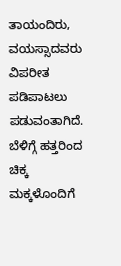ತಾಯಂದಿರು, ವಯಸ್ಸಾದವರು ವಿಪರೀತ ಪಡಿಪಾಟಲು ಪಡುವಂತಾಗಿದೆ. ಬೆಳಿಗ್ಗೆ ಹತ್ತರಿಂದ ಚಿಕ್ಕ ಮಕ್ಕಳೊಂದಿಗೆ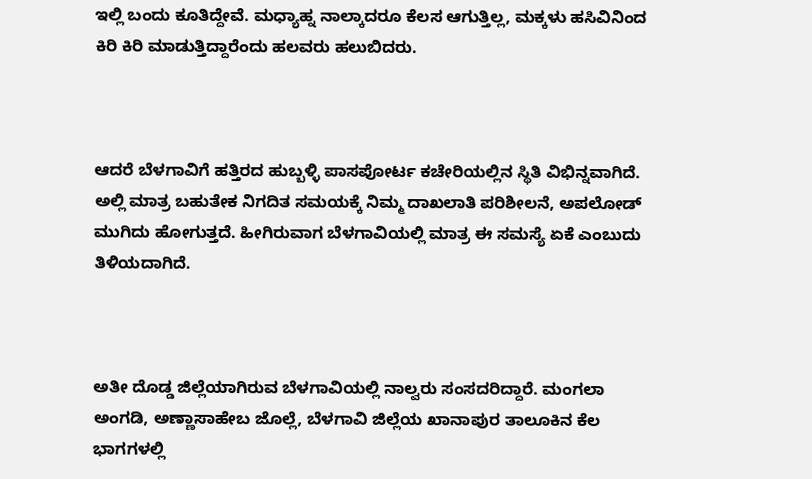ಇಲ್ಲಿ ಬಂದು ಕೂತಿದ್ದೇವೆ. ಮಧ್ಯಾಹ್ನ ನಾಲ್ಕಾದರೂ ಕೆಲಸ ಆಗುತ್ತಿಲ್ಲ, ಮಕ್ಕಳು ಹಸಿವಿನಿಂದ ಕಿರಿ ಕಿರಿ ಮಾಡುತ್ತಿದ್ದಾರೆಂದು ಹಲವರು ಹಲುಬಿದರು.



ಆದರೆ ಬೆಳಗಾವಿಗೆ ಹತ್ತಿರದ ಹುಬ್ಬಳ್ಳಿ ಪಾಸಪೋರ್ಟ ಕಚೇರಿಯಲ್ಲಿನ ಸ್ಥಿತಿ ವಿಭಿನ್ನವಾಗಿದೆ. ಅಲ್ಲಿ ಮಾತ್ರ ಬಹುತೇಕ ನಿಗದಿತ ಸಮಯಕ್ಕೆ ನಿಮ್ಮ ದಾಖಲಾತಿ ಪರಿಶೀಲನೆ, ಅಪಲೋಡ್ ಮುಗಿದು ಹೋಗುತ್ತದೆ. ಹೀಗಿರುವಾಗ ಬೆಳಗಾವಿಯಲ್ಲಿ ಮಾತ್ರ ಈ ಸಮಸ್ಯೆ ಏಕೆ ಎಂಬುದು ತಿಳಿಯದಾಗಿದೆ.



ಅತೀ ದೊಡ್ಡ ಜಿಲ್ಲೆಯಾಗಿರುವ ಬೆಳಗಾವಿಯಲ್ಲಿ ನಾಲ್ವರು ಸಂಸದರಿದ್ದಾರೆ. ಮಂಗಲಾ ಅಂಗಡಿ, ಅಣ್ಣಾಸಾಹೇಬ ಜೊಲ್ಲೆ, ಬೆಳಗಾವಿ ಜಿಲ್ಲೆಯ ಖಾನಾಪುರ ತಾಲೂಕಿನ ಕೆಲ ಭಾಗಗಳಲ್ಲಿ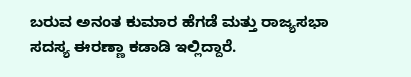ಬರುವ ಅನಂತ ಕುಮಾರ ಹೆಗಡೆ ಮತ್ತು ರಾಜ್ಯಸಭಾ ಸದಸ್ಯ ಈರಣ್ಣಾ ಕಡಾಡಿ ಇಲ್ಲಿದ್ದಾರೆ.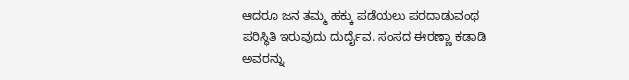ಆದರೂ ಜನ ತಮ್ಮ ಹಕ್ಕು ಪಡೆಯಲು ಪರದಾಡುವಂಥ ಪರಿಸ್ಥಿತಿ ಇರುವುದು ದುರ್ದೈವ. ಸಂಸದ ಈರಣ್ಣಾ ಕಡಾಡಿ ಅವರನ್ನು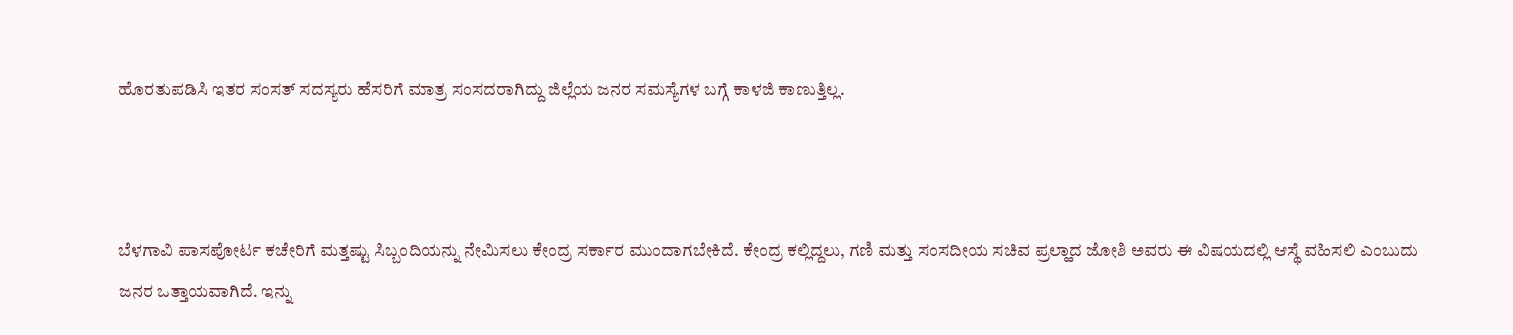ಹೊರತುಪಡಿಸಿ ಇತರ ಸಂಸತ್‌ ಸದಸ್ಯರು ಹೆಸರಿಗೆ ಮಾತ್ರ ಸಂಸದರಾಗಿದ್ದು ಜಿಲ್ಲೆಯ ಜನರ ಸಮಸ್ಯೆಗಳ ಬಗ್ಗೆ ಕಾಳಜಿ ಕಾಣುತ್ತಿಲ್ಲ.



ಬೆಳಗಾವಿ ಪಾಸಪೋರ್ಟ ಕಚೇರಿಗೆ ಮತ್ತಷ್ಟು ಸಿಬ್ಬಂದಿಯನ್ನು ನೇಮಿಸಲು ಕೇಂದ್ರ ಸರ್ಕಾರ ಮುಂದಾಗಬೇಕಿದೆ. ಕೇಂದ್ರ ಕಲ್ಲಿದ್ದಲು, ಗಣಿ ಮತ್ತು ಸಂಸದೀಯ ಸಚಿವ ಪ್ರಲ್ಹಾದ ಜೋಶಿ ಅವರು ಈ ವಿಷಯದಲ್ಲಿ ಆಸ್ಥೆ ವಹಿಸಲಿ ಎಂಬುದು ಜನರ ಒತ್ತಾಯವಾಗಿದೆ. ಇನ್ನು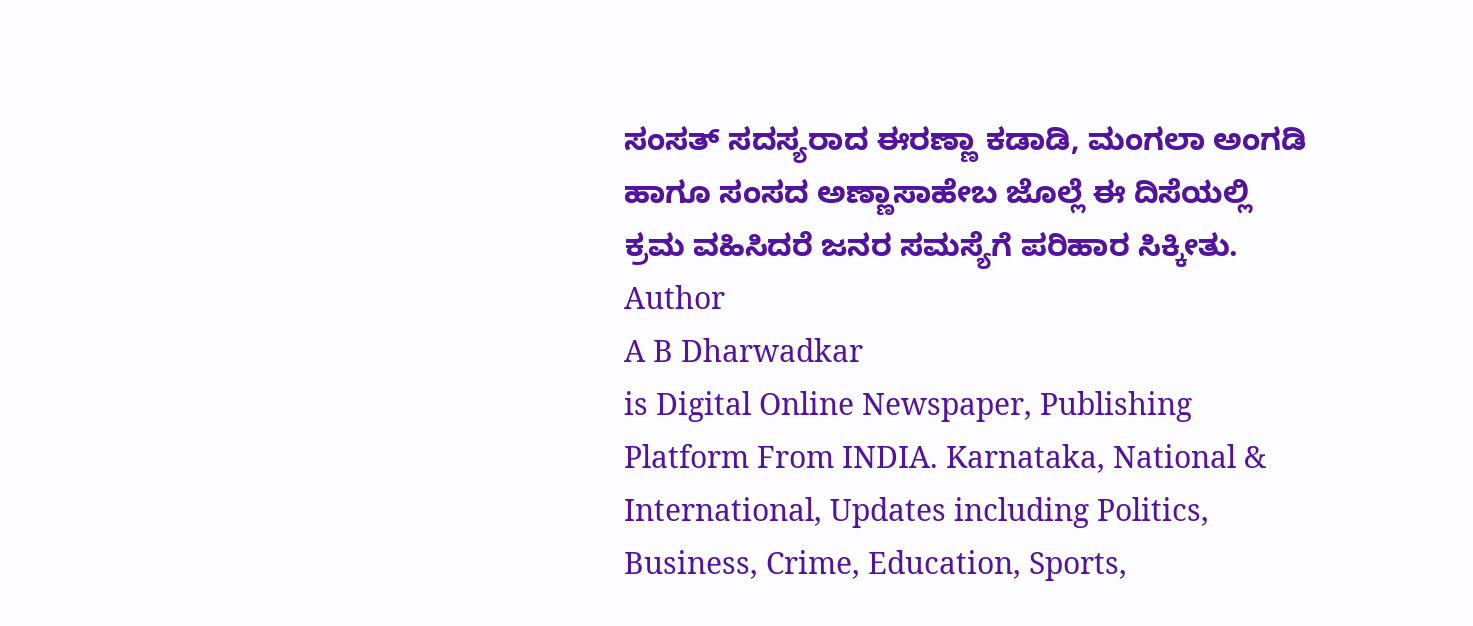ಸಂಸತ್‌ ಸದಸ್ಯರಾದ ಈರಣ್ಣಾ ಕಡಾಡಿ, ಮಂಗಲಾ ಅಂಗಡಿ ಹಾಗೂ ಸಂಸದ ಅಣ್ಣಾಸಾಹೇಬ ಜೊಲ್ಲೆ ಈ ದಿಸೆಯಲ್ಲಿ ಕ್ರಮ ವಹಿಸಿದರೆ ಜನರ ಸಮಸ್ಯೆಗೆ ಪರಿಹಾರ ಸಿಕ್ಕೀತು.
Author
A B Dharwadkar
is Digital Online Newspaper, Publishing Platform From INDIA. Karnataka, National & International, Updates including Politics, Business, Crime, Education, Sports,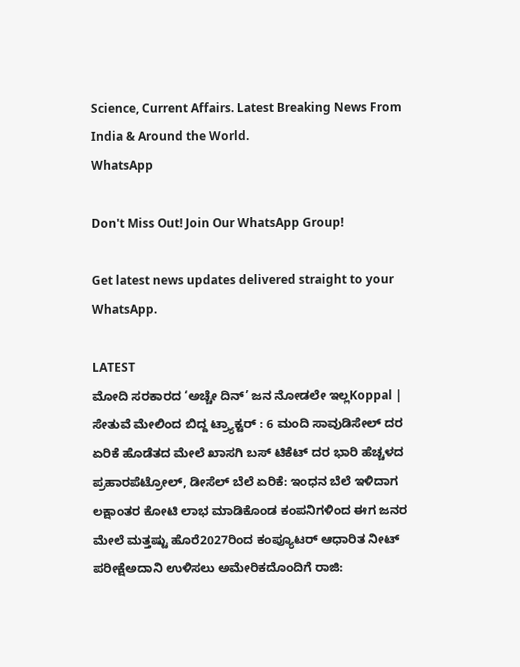Science, Current Affairs. Latest Breaking News From India & Around the World.
WhatsApp

Don't Miss Out! Join Our WhatsApp Group!

Get latest news updates delivered straight to your WhatsApp.

LATEST
ಮೋದಿ ಸರಕಾರದ ‘ಅಚ್ಚೇ ದಿನ್’ ಜನ ನೋಡಲೇ ಇಲ್ಲKoppal | ಸೇತುವೆ ಮೇಲಿಂದ ಬಿದ್ದ ಟ್ರ್ಯಾಕ್ಟರ್ : 6 ಮಂದಿ ಸಾವುಡಿಸೇಲ್ ದರ ಏರಿಕೆ ಹೊಡೆತದ ಮೇಲೆ ಖಾಸಗಿ ಬಸ್ ಟಿಕೆಟ್ ದರ ಭಾರಿ ಹೆಚ್ಚಳದ ಪ್ರಹಾರಪೆಟ್ರೋಲ್, ಡೀಸೆಲ್ ಬೆಲೆ ಏರಿಕೆ: ಇಂಧನ ಬೆಲೆ ಇಳಿದಾಗ ಲಕ್ಷಾಂತರ ಕೋಟಿ ಲಾಭ ಮಾಡಿಕೊಂಡ ಕಂಪನಿಗಳಿಂದ ಈಗ ಜನರ ಮೇಲೆ ಮತ್ತಷ್ಟು ಹೊರೆ2027ರಿಂದ ಕಂಪ್ಯೂಟರ್‌ ಆಧಾರಿತ ನೀಟ್‌ ಪರೀಕ್ಷೆಅದಾನಿ ಉಳಿಸಲು ಅಮೇರಿಕದೊಂದಿಗೆ ರಾಜಿ: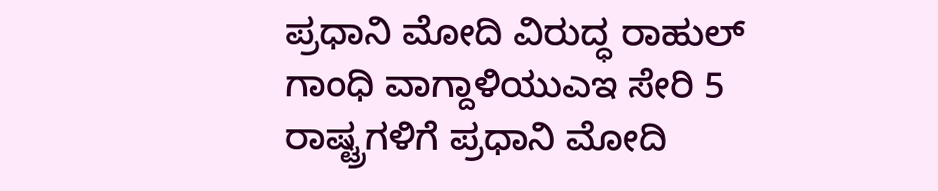ಪ್ರಧಾನಿ ಮೋದಿ ವಿರುದ್ಧ ರಾಹುಲ್ ಗಾಂಧಿ ವಾಗ್ದಾಳಿಯುಎಇ ಸೇರಿ 5 ರಾಷ್ಟ್ರಗಳಿಗೆ ಪ್ರಧಾನಿ ಮೋದಿ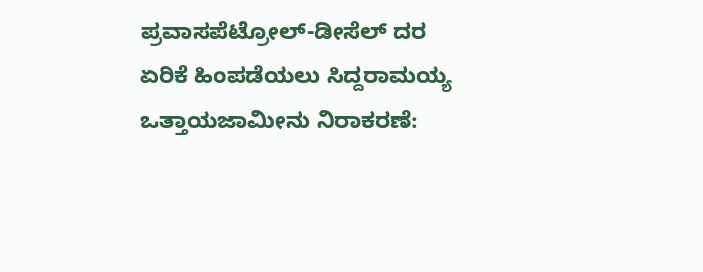ಪ್ರವಾಸಪೆಟ್ರೋಲ್‌-ಡೀಸೆಲ್‌ ದರ ಏರಿಕೆ ಹಿಂಪಡೆಯಲು ಸಿದ್ದರಾಮಯ್ಯ ಒತ್ತಾಯಜಾಮೀನು ನಿರಾಕರಣೆ: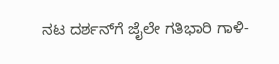ನಟ ದರ್ಶನ್‌ಗೆ ಜೈಲೇ ಗತಿಭಾರಿ ಗಾಳಿ-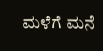ಮಳೆಗೆ ಮನೆ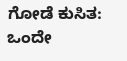ಗೋಡೆ ಕುಸಿತ: ಒಂದೇ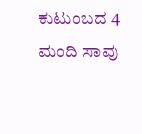ಕುಟುಂಬದ 4 ಮಂದಿ ಸಾವು